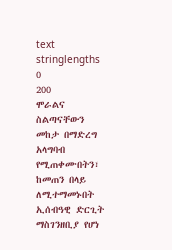text
stringlengths
0
200
ሞራልና ስልጣናቸውን መከታ በማድረግ አላግባብ የሚጠቀሙበትን፣ ከመጠን በላይ ለሚተማመኑበት ኢሰብዓዊ ድርጊት ማስገንዘቢያ የሆነ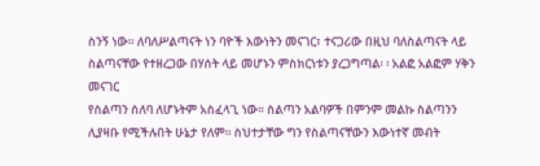ስንኝ ነው፡፡ ለባለሥልጣናት ነን ባዮች እውነትን መናገር፣ ተናጋሪው በዚህ ባለስልጣናት ላይ ስልጣናቸው የተዘረጋው በሃሰት ላይ መሆኑን ምስክርነቱን ያረጋግጣል፡ ፡ አልፎ አልፎም ሃቅን መናገር
የስልጣን ሰለባ ለሆኑትም አስፈላጊ ነው፡፡ ስልጣን አልባዎች በምንም መልኩ ስልጣንን ሊያዛቡ የሚችሉበት ሁኔታ የለም፡፡ ስህተታቸው ግን የስልጣናቸውን እውነተኛ መብት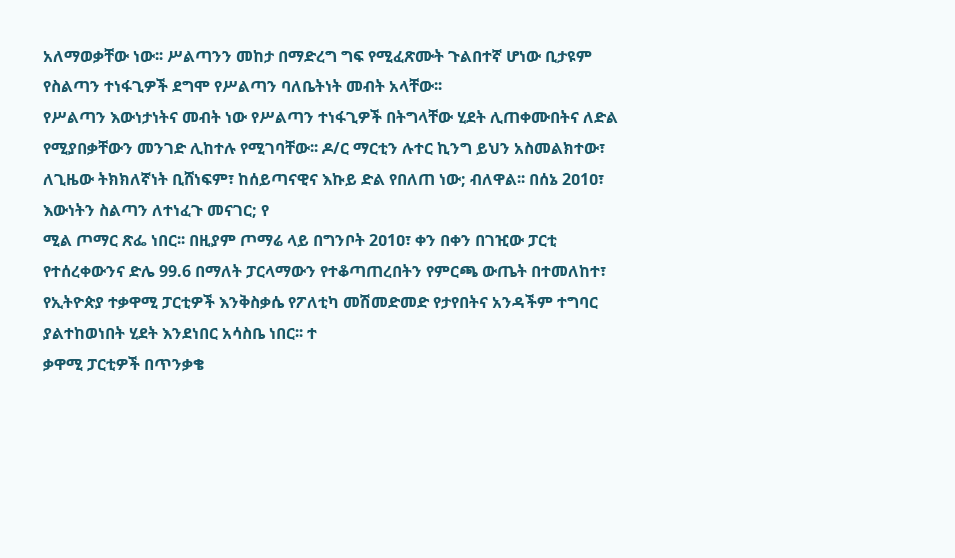አለማወቃቸው ነው፡፡ ሥልጣንን መከታ በማድረግ ግፍ የሚፈጽሙት ጉልበተኛ ሆነው ቢታዩም የስልጣን ተነፋጊዎች ደግሞ የሥልጣን ባለቤትነት መብት አላቸው፡፡
የሥልጣን እውነታነትና መብት ነው የሥልጣን ተነፋጊዎች በትግላቸው ሂደት ሊጠቀሙበትና ለድል የሚያበቃቸውን መንገድ ሊከተሉ የሚገባቸው፡፡ ዶ/ር ማርቲን ሉተር ኪንግ ይህን አስመልክተው፣ ለጊዜው ትክክለኛነት ቢሸነፍም፣ ከሰይጣናዊና እኩይ ድል የበለጠ ነው; ብለዋል፡፡ በሰኔ 2ዐ1ዐ፣ እውነትን ስልጣን ለተነፈጉ መናገር; የ
ሚል ጦማር ጽፌ ነበር፡፡ በዚያም ጦማሬ ላይ በግንቦት 2ዐ1ዐ፣ ቀን በቀን በገዢው ፓርቲ የተሰረቀውንና ድሌ 99.6 በማለት ፓርላማውን የተቆጣጠረበትን የምርጫ ውጤት በተመለከተ፣ የኢትዮጵያ ተቃዋሚ ፓርቲዎች እንቅስቃሴ የፖለቲካ መሽመድመድ የታየበትና አንዳችም ተግባር ያልተከወነበት ሂደት እንደነበር አሳስቤ ነበር፡፡ ተ
ቃዋሚ ፓርቲዎች በጥንቃቄ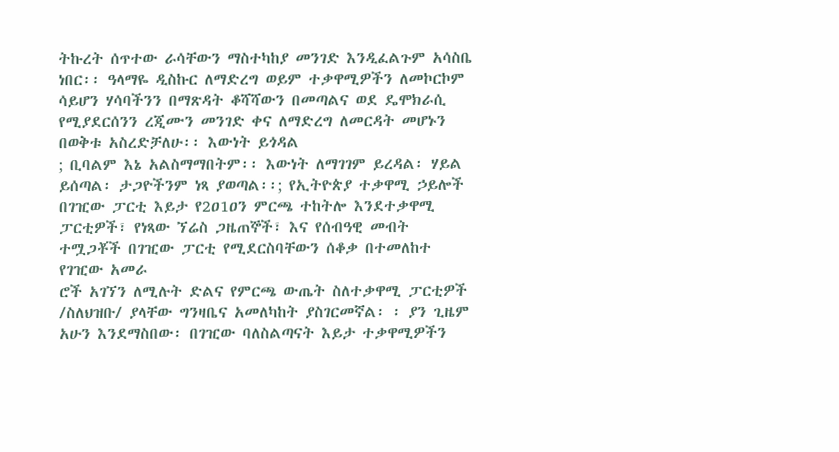ትኩረት ሰጥተው ራሳቸውን ማስተካከያ መንገድ እንዲፈልጉም አሳስቤ ነበር፡፡ ዓላማዬ ዲስኩር ለማድረግ ወይም ተቃዋሚዎችን ለመኮርኮም ሳይሆን ሃሳባችንን በማጽዳት ቆሻሻውን በመጣልና ወደ ዴሞክራሲ የሚያደርሰንን ረጂሙን መንገድ ቀና ለማድረግ ለመርዳት መሆኑን በወቅቱ አስረድቻለሁ፡፡ እውነት ይጎዳል
; ቢባልም እኔ አልስማማበትም፡፡ እውነት ለማገገም ይረዳል፡ ሃይል ይሰጣል፡ ታጋዮችንም ነጻ ያወጣል፡፡; የኢትዮጵያ ተቃዋሚ ኃይሎች በገዢው ፓርቲ እይታ የ2ዐ1ዐን ምርጫ ተከትሎ እንደተቃዋሚ ፓርቲዎች፣ የነጻው ኘሬስ ጋዜጠኞች፣ እና የሰብዓዊ መብት ተሟጋቾች በገዢው ፓርቲ የሚደርስባቸውን ሰቆቃ በተመለከተ የገዢው አመራ
ሮች አገኘን ለሚሉት ድልና የምርጫ ውጤት ስለተቃዋሚ ፓርቲዎች /ስለህዝቡ/ ያላቸው ግንዛቤና አመለካከት ያስገርመኛል፡ ፡ ያን ጊዜም አሁን እንደማስበው፡ በገዢው ባለስልጣናት እይታ ተቃዋሚዎችን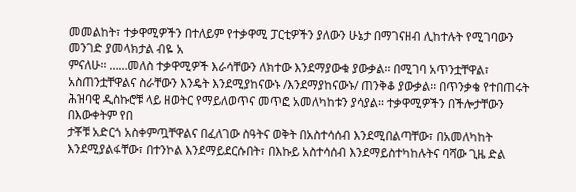መመልከት፣ ተቃዋሚዎችን በተለይም የተቃዋሚ ፓርቲዎችን ያለውን ሁኔታ በማገናዘብ ሊከተሉት የሚገባውን መንገድ ያመላክታል ብዬ አ
ምናለሁ፡፡ ……መለስ ተቃዋሚዎች እራሳቸውን ለክተው እንደማያውቁ ያውቃል፡፡ በሚገባ አጥንቷቸዋል፣ አስጠንቷቸዋልና ስራቸውን እንዴት እንደሚያከናውኑ /እንደማያከናውኑ/ ጠንቅቆ ያውቃል፡፡ በጥንቃቄ የተበጠሩት ሕዝባዊ ዲስኩሮቹ ላይ ዘወትር የማይለወጥና መጥፎ አመለካከቱን ያሳያል፡፡ ተቃዋሚዎችን በችሎታቸውን በእውቀትም የበ
ታቾቹ አድርጎ አስቀምጧቸዋልና በፈለገው ስዓትና ወቅት በአስተሳሰብ እንደሚበልጣቸው፣ በአመለካከት እንደሚያልፋቸው፣ በተንኮል እንደማይደርሱበት፣ በእኩይ አስተሳሰብ እንደማይስተካከሉትና ባሻው ጊዜ ድል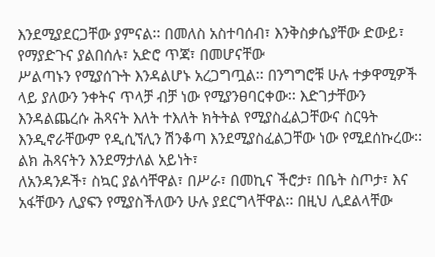እንደሚያደርጋቸው ያምናል፡፡ በመለስ አስተባሰብ፣ እንቅስቃሴያቸው ድውይ፣ የማያድጉና ያልበሰሉ፣ አድሮ ጥጃ፣ በመሆናቸው
ሥልጣኑን የሚያሰጉት እንዳልሆኑ አረጋግጧል፡፡ በንግግሮቹ ሁሉ ተቃዋሚዎች ላይ ያለውን ንቀትና ጥላቻ ብቻ ነው የሚያንፀባርቀው፡፡ እድገታቸውን እንዳልጨረሱ ሕጻናት እለት ተእለት ክትትል የሚያስፈልጋቸውና ስርዓት እንዲኖራቸውም የዲሲኘሊን ሽንቆጣ እንደሚያስፈልጋቸው ነው የሚደሰኩረው፡፡ ልክ ሕጻናትን እንደማታለል አይነት፣
ለአንዳንዶች፣ ስኳር ያልሳቸዋል፣ በሥራ፣ በመኪና ችሮታ፣ በቤት ስጦታ፣ እና አፋቸውን ሊያፍን የሚያስችለውን ሁሉ ያደርግላቸዋል፡፡ በዚህ ሊደልላቸው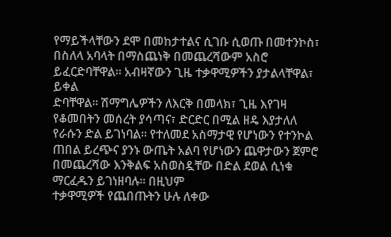የማይችላቸውን ደሞ በመከታተልና ሲገቡ ሲወጡ በመተንኮስ፣ በስለላ አባላት በማስጨነቅ በመጨረሻውም አስሮ ይፈርድባቸዋል፡፡ አብዛኛውን ጊዜ ተቃዋሚዎችን ያታልላቸዋል፣ ይቀል
ድባቸዋል፡፡ ሽማግሌዎችን ለእርቅ በመላክ፣ ጊዜ እየገዛ የቆመበትን መሰረት ያሳጣና፣ ድርድር በሚል ዘዴ እያታለለ የራሱን ድል ይገነባል፡፡ የተለመደ አስማታዊ የሆነውን የተንኮል ጠበል ይረጭና ያንኑ ውጤት አልባ የሆነውን ጨዋታውን ጀምሮ በመጨረሻው እንቅልፍ አስወስዷቸው በድል ደወል ሲነቁ ማርፈዱን ይገነዘባሉ፡፡ በዚህም
ተቃዋሚዎች የጨበጡትን ሁሉ ለቀው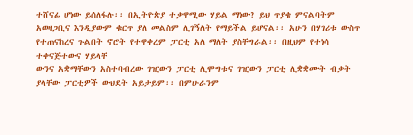ተሸናፊ ሆነው ይሰለፋሉ፡፡ በኢትዮጵያ ተቃዋሚው ሃይል ማነው? ይህ ጥያቄ ምናልባትም አወዛጋቢና እንዲያውም ቁርጥ ያለ መልስም ሊገኝለት የማይችል ይሆናል፡፡ አሁን በሃገሪቱ ውስጥ የተጠናከረና ጉልበት ኖሮት የተዋቀረም ፓርቲ አለ ማለት ያስቸግራል፡፡ በዚህም የተነሳ ተቀናጅተውና ሃይላቸ
ውንና አቋማቸውን አስተባብረው ገዢውን ፓርቲ ሊሞግቱና ገዢውን ፓርቲ ሊቋቋሙት ብቃት ያላቸው ፓርቲዎች ውህደት አይታይም፡፡ በምሁራንም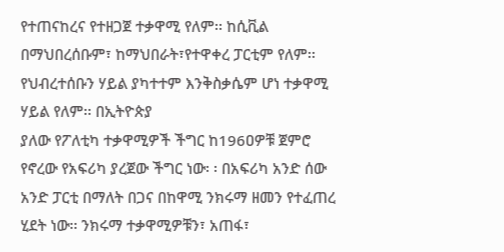የተጠናከረና የተዘጋጀ ተቃዋሚ የለም፡፡ ከሲቪል በማህበረሰቡም፣ ከማህበራት፣የተዋቀረ ፓርቲም የለም፡፡ የህብረተሰቡን ሃይል ያካተተም እንቅስቃሴም ሆነ ተቃዋሚ ሃይል የለም፡፡ በኢትዮጵያ
ያለው የፖለቲካ ተቃዋሚዎች ችግር ከ196ዐዎቹ ጀምሮ የኖረው የአፍሪካ ያረጀው ችግር ነው፡ ፡ በአፍሪካ አንድ ሰው አንድ ፓርቲ በማለት በጋና በከዋሚ ንክሩማ ዘመን የተፈጠረ ሂደት ነው፡፡ ንክሩማ ተቃዋሚዎቹን፣ አጠፋ፣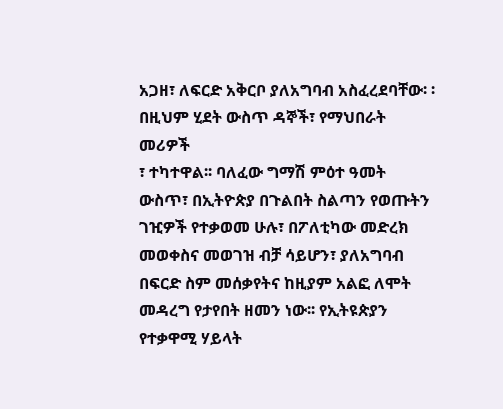አጋዘ፣ ለፍርድ አቅርቦ ያለአግባብ አስፈረደባቸው፡ ፡ በዚህም ሂደት ውስጥ ዳኞች፣ የማህበራት መሪዎች
፣ ተካተዋል፡፡ ባለፈው ግማሽ ምዕተ ዓመት ውስጥ፣ በኢትዮጵያ በጉልበት ስልጣን የወጡትን ገዢዎች የተቃወመ ሁሉ፣ በፖለቲካው መድረክ መወቀስና መወገዝ ብቻ ሳይሆን፣ ያለአግባብ በፍርድ ስም መሰቃየትና ከዚያም አልፎ ለሞት መዳረግ የታየበት ዘመን ነው፡፡ የኢትዩጵያን የተቃዋሚ ሃይላት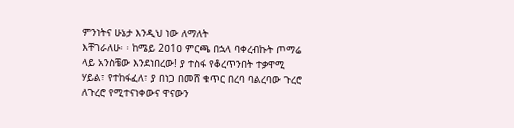ምንነትና ሁኔታ እንዲህ ነው ለማለት
እቸገራለሁ፡ ፡ ከሜይ 2ዐ1ዐ ምርጫ በኋላ ባቀረብኩት ጦማሬ ላይ አንስቼው እንደነበረው! ያ ተስፋ የቆረጥንበት ተቃዋሚ ሃይል፣ የተከፋፈለ፣ ያ በነጋ በመሸ ቁጥር በረባ ባልረባው ጉረሮ ለጉረሮ የሚተናነቀውና ዋናውን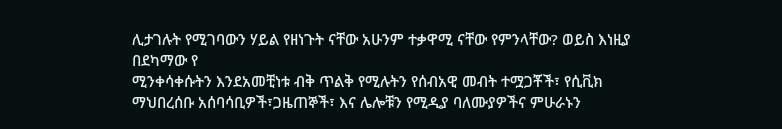ሊታገሉት የሚገባውን ሃይል የዘነጉት ናቸው አሁንም ተቃዋሚ ናቸው የምንላቸው? ወይስ እነዚያ በደካማው የ
ሚንቀሳቀሱትን እንደአመቺነቱ ብቅ ጥልቅ የሚሉትን የሰብአዊ መብት ተሟጋቾች፣ የሲቪክ ማህበረሰቡ አሰባሳቢዎች፣ጋዜጠኞች፣ እና ሌሎቹን የሚዲያ ባለሙያዎችና ምሁራኑን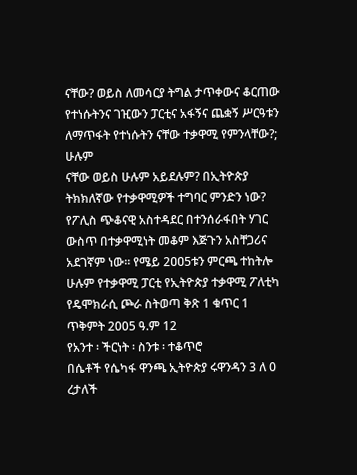ናቸው? ወይስ ለመሳርያ ትግል ታጥቀውና ቆርጠው የተነሱትንና ገዢውን ፓርቲና አፋኝና ጨቋኝ ሥርዓቱን ለማጥፋት የተነሱትን ናቸው ተቃዋሚ የምንላቸው?; ሁሉም
ናቸው ወይስ ሁሉም አይደሉም? በኢትዮጵያ ትክክለኛው የተቃዋሚዎች ተግባር ምንድን ነው? የፖሊስ ጭቆናዊ አስተዳደር በተንሰራፋበት ሃገር ውስጥ በተቃዋሚነት መቆም እጅጉን አስቸጋሪና አደገኛም ነው፡፡ የሜይ 2ዐዐ5ቱን ምርጫ ተከትሎ ሁሉም የተቃዋሚ ፓርቲ የኢትዮጵያ ተቃዋሚ ፖለቲካ የዴሞክራሲ ጮራ ስትወጣ ቅጽ 1 ቁጥር 1
ጥቅምት 2005 ዓ.ም 12
የአንተ ፡ ችርነት ፡ ስንቱ ፡ ተቆጥሮ
በሴቶች የሴካፋ ዋንጫ ኢትዮጵያ ሩዋንዳን 3 ለ 0 ረታለች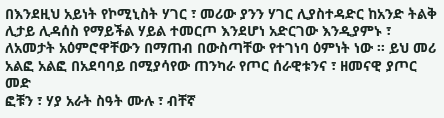በእንደዚህ አይነት የኮሚኒስት ሃገር ፣ መሪው ያንን ሃገር ሊያስተዳድር ከአንድ ትልቅ ሊታይ ሊዳሰስ የማይችል ሃይል ተመርጦ እንደሆነ አድርገው እንዲያምኑ ፣ ለአመታት አዕምሮዋቸውን በማጠብ በውስጣቸው የተገነባ ዕምነት ነው ፡፡ ይህ መሪ አልፎ አልፎ በአደባባይ በሚያሳየው ጠንካራ የጦር ሰራዊቱንና ፣ ዘመናዊ ያጦር መድ
ፎቹን ፣ ሃያ አራት ስዓት ሙሉ ፣ ብቸኛ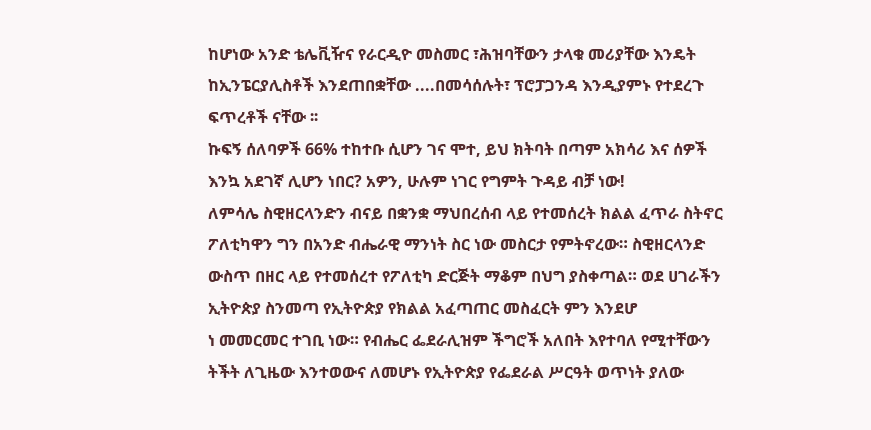ከሆነው አንድ ቴሌቪዥና የራርዲዮ መስመር ፣ሕዝባቸውን ታላቁ መሪያቸው እንዴት ከኢንፔርያሊስቶች እንደጠበቋቸው ....በመሳሰሉት፣ ፕሮፓጋንዳ እንዲያምኑ የተደረጉ ፍጥረቶች ናቸው ፡፡
ኩፍኝ ሰለባዎች 66% ተከተቡ ሲሆን ገና ሞተ, ይህ ክትባት በጣም አክሳሪ እና ሰዎች እንኳ አደገኛ ሊሆን ነበር? አዎን, ሁሉም ነገር የግምት ጉዳይ ብቻ ነው!
ለምሳሌ ስዊዘርላንድን ብናይ በቋንቋ ማህበረሰብ ላይ የተመሰረት ክልል ፈጥራ ስትኖር ፖለቲካዋን ግን በአንድ ብሔራዊ ማንነት ስር ነው መስርታ የምትኖረው። ስዊዘርላንድ ውስጥ በዘር ላይ የተመሰረተ የፖለቲካ ድርጅት ማቆም በህግ ያስቀጣል። ወደ ሀገራችን ኢትዮጵያ ስንመጣ የኢትዮጵያ የክልል አፈጣጠር መስፈርት ምን እንደሆ
ነ መመርመር ተገቢ ነው። የብሔር ፌደራሊዝም ችግሮች አለበት እየተባለ የሚተቸውን ትችት ለጊዜው እንተወውና ለመሆኑ የኢትዮጵያ የፌደራል ሥርዓት ወጥነት ያለው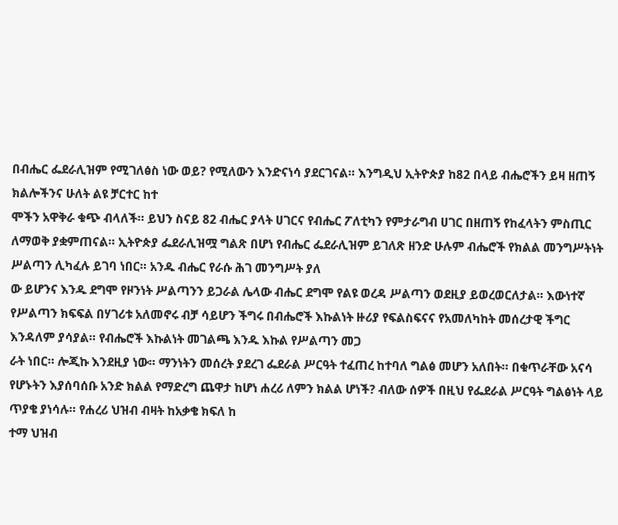በብሔር ፌደራሊዝም የሚገለፅስ ነው ወይ? የሚለውን እንድናነሳ ያደርገናል። እንግዲህ ኢትዮጵያ ከ82 በላይ ብሔሮችን ይዛ ዘጠኝ ክልሎችንና ሁለት ልዩ ቻርተር ከተ
ሞችን አዋቅራ ቁጭ ብላለች። ይህን ስናይ 82 ብሔር ያላት ሀገርና የብሔር ፖለቲካን የምታራግብ ሀገር በዘጠኝ የከፈላትን ምስጢር ለማወቅ ያቋምጠናል። ኢትዮጵያ ፌደራሊዝሟ ግልጽ በሆነ የብሔር ፌደራሊዝም ይገለጽ ዘንድ ሁሉም ብሔሮች የክልል መንግሥትነት ሥልጣን ሊካፈሉ ይገባ ነበር። አንዱ ብሔር የራሱ ሕገ መንግሥት ያለ
ው ይሆንና እንዱ ደግሞ የዞንነት ሥልጣንን ይጋራል ሌላው ብሔር ደግሞ የልዩ ወረዳ ሥልጣን ወደዚያ ይወረወርለታል። እውነተኛ የሥልጣን ክፍፍል በሃገሪቱ አለመኖሩ ብቻ ሳይሆን ችግሩ በብሔሮች እኩልነት ዙሪያ የፍልስፍናና የአመለካከት መሰረታዊ ችግር እንዳለም ያሳያል። የብሔሮች እኩልነት መገልጫ እንዱ እኩል የሥልጣን መጋ
ራት ነበር። ሎጂኩ እንደዚያ ነው። ማንነትን መሰረት ያደረገ ፌደራል ሥርዓት ተፈጠረ ከተባለ ግልፅ መሆን አለበት። በቁጥራቸው አናሳ የሆኑትን እያሰባሰቡ አንድ ክልል የማድረግ ጨዋታ ከሆነ ሐረሪ ለምን ክልል ሆነች? ብለው ሰዎች በዚህ የፌደራል ሥርዓት ግልፅነት ላይ ጥያቄ ያነሳሉ። የሐረሪ ህዝብ ብዛት ከአቃቄ ክፍለ ከ
ተማ ህዝብ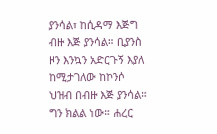ያንሳል፣ ከሲዳማ እጅግ ብዙ እጅ ያንሳል። ቢያንስ ዞን እንኳን አድርጉኝ እያለ ከሚታገለው ከኮንሶ ህዝብ በብዙ እጅ ያንሳል። ግን ክልል ነው። ሐረር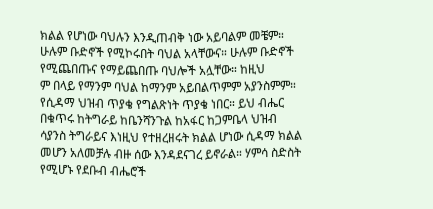ክልል የሆነው ባህሉን እንዲጠብቅ ነው አይባልም መቼም። ሁሉም ቡድኖች የሚኮሩበት ባህል አላቸውና። ሁሉም ቡድኖች የሚጨበጡና የማይጨበጡ ባህሎች አሏቸው። ከዚህ
ም በላይ የማንም ባህል ከማንም አይበልጥምም አያንስምም። የሲዳማ ህዝብ ጥያቄ የግልጽነት ጥያቄ ነበር። ይህ ብሔር በቁጥሩ ከትግራይ ከቤንሻንጉል ከአፋር ከጋምቤላ ህዝብ ሳያንስ ትግራይና እነዚህ የተዘረዘሩት ክልል ሆነው ሲዳማ ክልል መሆን አለመቻሉ ብዙ ሰው እንዳደናገረ ይኖራል። ሃምሳ ስድስት የሚሆኑ የደቡብ ብሔሮች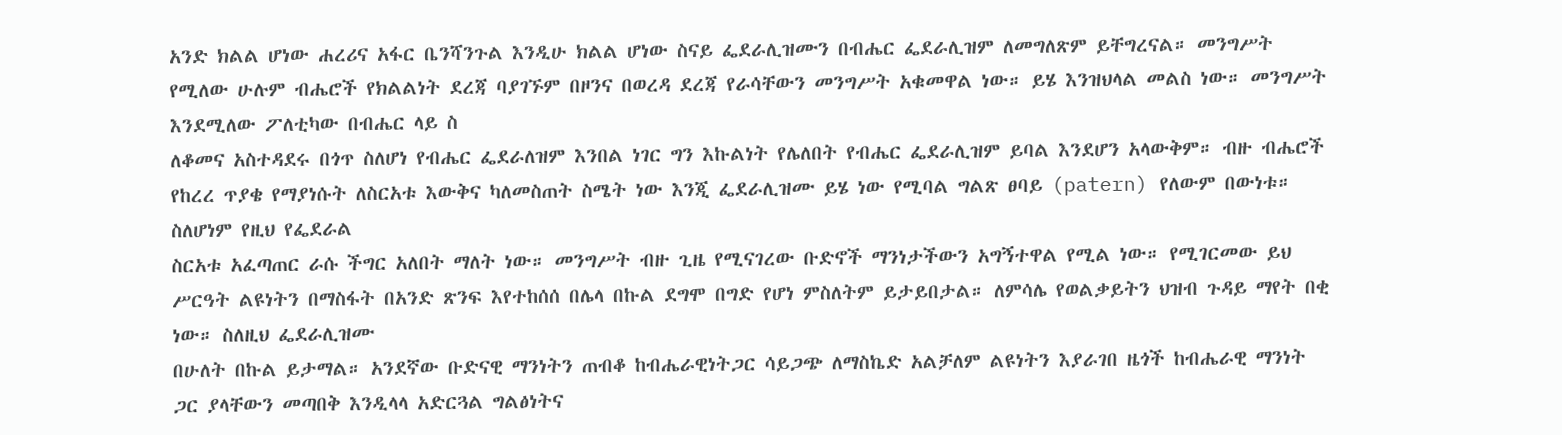አንድ ክልል ሆነው ሐረሪና አፋር ቤንሻንጉል እንዲሁ ክልል ሆነው ስናይ ፌደራሊዝሙን በብሔር ፌደራሊዝም ለመግለጽም ይቸግረናል። መንግሥት የሚለው ሁሉም ብሔሮች የክልልነት ደረጃ ባያገኙም በዞንና በወረዳ ደረጃ የራሳቸውን መንግሥት አቁመዋል ነው። ይሄ እንዝህላል መልስ ነው። መንግሥት እንደሚለው ፖለቲካው በብሔር ላይ ስ
ለቆመና አስተዳደሩ በጎጥ ስለሆነ የብሔር ፌደራለዝም እንበል ነገር ግን እኩልነት የሌለበት የብሔር ፌደራሊዝም ይባል እንደሆን አላውቅም። ብዙ ብሔሮች የከረረ ጥያቄ የማያነሱት ለስርአቱ እውቅና ካለመስጠት ስሜት ነው እንጂ ፌደራሊዝሙ ይሄ ነው የሚባል ግልጽ ፀባይ (patern) የለውም በውነቱ። ስለሆነም የዚህ የፌደራል
ስርአቱ አፈጣጠር ራሱ ችግር አለበት ማለት ነው። መንግሥት ብዙ ጊዜ የሚናገረው ቡድኖች ማንነታችውን አግኝተዋል የሚል ነው። የሚገርመው ይህ ሥርዓት ልዩነትን በማስፋት በአንድ ጽንፍ እየተከሰሰ በሌላ በኩል ደግሞ በግድ የሆነ ምስለትም ይታይበታል። ለምሳሌ የወልቃይትን ህዝብ ጉዳይ ማየት በቂ ነው። ስለዚህ ፌደራሊዝሙ
በሁለት በኩል ይታማል። አንደኛው ቡድናዊ ማንነትን ጠብቆ ከብሔራዊነትጋር ሳይጋጭ ለማስኬድ አልቻለም ልዩነትን እያራገበ ዜጎች ከብሔራዊ ማንነት ጋር ያላቸውን መጣበቅ እንዲላላ አድርጓል ግልፅነትና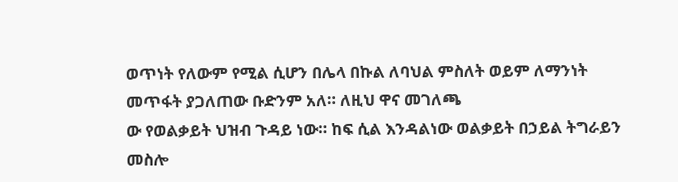ወጥነት የለውም የሚል ሲሆን በሌላ በኩል ለባህል ምስለት ወይም ለማንነት መጥፋት ያጋለጠው ቡድንም አለ። ለዚህ ዋና መገለጫ
ው የወልቃይት ህዝብ ጉዳይ ነው። ከፍ ሲል እንዳልነው ወልቃይት በኃይል ትግራይን መስሎ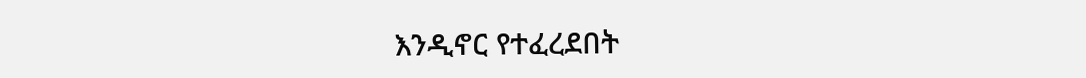እንዲኖር የተፈረደበት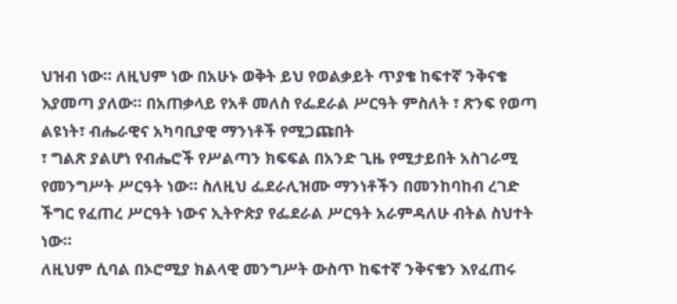ህዝብ ነው። ለዚህም ነው በአሁኑ ወቅት ይህ የወልቃይት ጥያቄ ከፍተኛ ንቅናቄ እያመጣ ያለው። በአጠቃላይ የአቶ መለስ የፌደራል ሥርዓት ምስለት ፣ ጽንፍ የወጣ ልዩነት፣ ብሔራዊና አካባቢያዊ ማንነቶች የሚጋጩበት
፣ ግልጽ ያልሆነ የብሔሮች የሥልጣን ክፍፍል በአንድ ጊዜ የሚታይበት አስገራሚ የመንግሥት ሥርዓት ነው። ስለዚህ ፌደራሊዝሙ ማንነቶችን በመንከባከብ ረገድ ችግር የፈጠረ ሥርዓት ነውና ኢትዮጵያ የፌደራል ሥርዓት አራምዳለሁ ብትል ስህተት ነው።
ለዚህም ሲባል በኦሮሚያ ክልላዊ መንግሥት ውስጥ ከፍተኛ ንቅናቄን እየፈጠሩ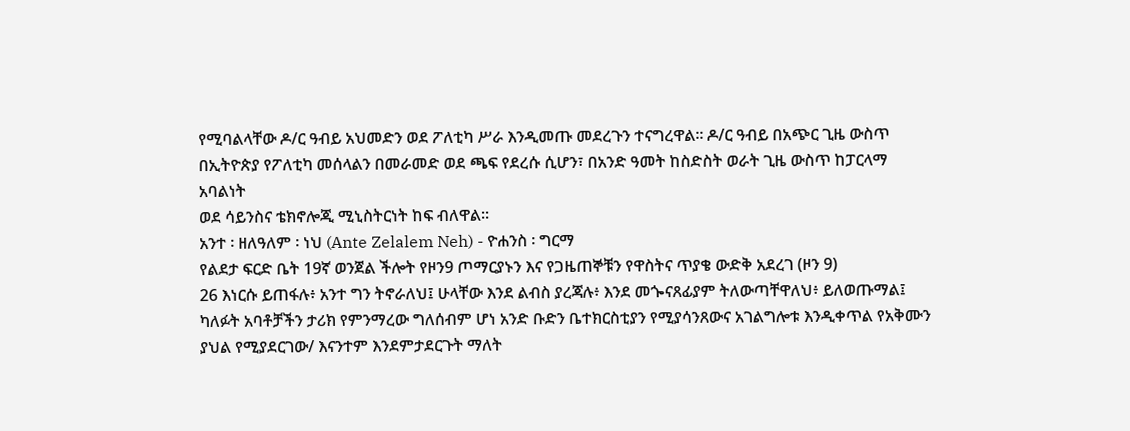የሚባልላቸው ዶ/ር ዓብይ አህመድን ወደ ፖለቲካ ሥራ እንዲመጡ መደረጉን ተናግረዋል፡፡ ዶ/ር ዓብይ በአጭር ጊዜ ውስጥ በኢትዮጵያ የፖለቲካ መሰላልን በመራመድ ወደ ጫፍ የደረሱ ሲሆን፣ በአንድ ዓመት ከስድስት ወራት ጊዜ ውስጥ ከፓርላማ አባልነት
ወደ ሳይንስና ቴክኖሎጂ ሚኒስትርነት ከፍ ብለዋል፡፡
አንተ ፡ ዘለዓለም ፡ ነህ (Ante Zelalem Neh) - ዮሐንስ ፡ ግርማ
የልደታ ፍርድ ቤት 19ኛ ወንጀል ችሎት የዞን9 ጦማርያኑን እና የጋዜጠኞቹን የዋስትና ጥያቄ ውድቅ አደረገ (ዞን 9)
26 እነርሱ ይጠፋሉ፥ አንተ ግን ትኖራለህ፤ ሁላቸው እንደ ልብስ ያረጃሉ፥ እንደ መጐናጸፊያም ትለውጣቸዋለህ፥ ይለወጡማል፤
ካለፉት አባቶቻችን ታሪክ የምንማረው ግለሰብም ሆነ አንድ ቡድን ቤተክርስቲያን የሚያሳንጸውና አገልግሎቱ እንዲቀጥል የአቅሙን ያህል የሚያደርገው/ እናንተም እንደምታደርጉት ማለት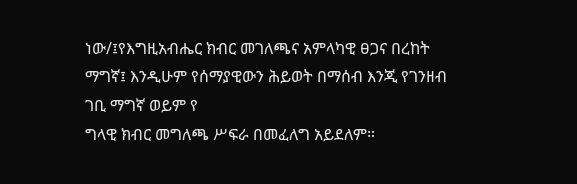ነው/፤የእግዚአብሔር ክብር መገለጫና አምላካዊ ፀጋና በረከት ማግኛ፤ እንዲሁም የሰማያዊውን ሕይወት በማሰብ እንጂ የገንዘብ ገቢ ማግኛ ወይም የ
ግላዊ ክብር መግለጫ ሥፍራ በመፈለግ አይደለም።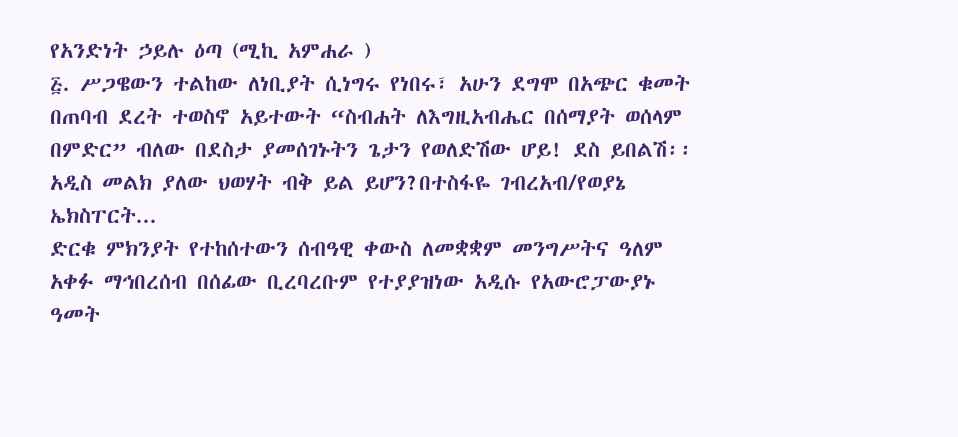የአንድነት ኃይሉ ዕጣ (ሚኪ አምሐራ )
፭. ሥጋዌውን ተልከው ለነቢያት ሲነግሩ የነበሩ፣ አሁን ደግሞ በአጭር ቁመት በጠባብ ደረት ተወስኖ አይተውት “ስብሐት ለእግዚአብሔር በሰማያት ወሰላም በምድር” ብለው በደስታ ያመሰገኑትን ጌታን የወለድሽው ሆይ! ደስ ይበልሽ፡፡
አዲስ መልክ ያለው ህወሃት ብቅ ይል ይሆን?በተስፋዬ ገብረአብ/የወያኔ ኤክስፐርት...
ድርቁ ምክንያት የተከሰተውን ሰብዓዊ ቀውስ ለመቋቋም መንግሥትና ዓለም አቀፉ ማኅበረሰብ በሰፊው ቢረባረቡም የተያያዝነው አዲሱ የአውሮፓውያኑ ዓመት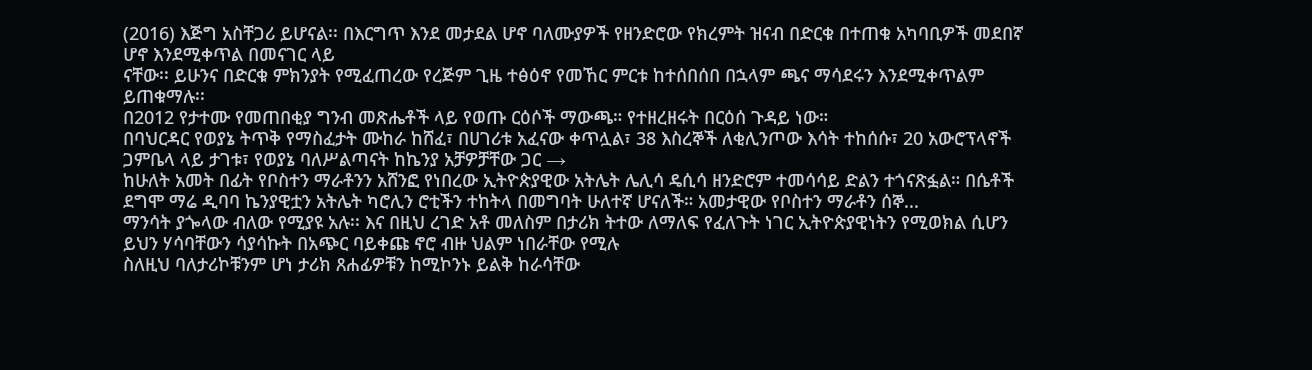(2016) እጅግ አስቸጋሪ ይሆናል፡፡ በእርግጥ እንደ መታደል ሆኖ ባለሙያዎች የዘንድሮው የክረምት ዝናብ በድርቁ በተጠቁ አካባቢዎች መደበኛ ሆኖ እንደሚቀጥል በመናገር ላይ
ናቸው፡፡ ይሁንና በድርቁ ምክንያት የሚፈጠረው የረጅም ጊዜ ተፅዕኖ የመኸር ምርቱ ከተሰበሰበ በኋላም ጫና ማሳደሩን እንደሚቀጥልም ይጠቁማሉ፡፡
በ2012 የታተሙ የመጠበቂያ ግንብ መጽሔቶች ላይ የወጡ ርዕሶች ማውጫ። የተዘረዘሩት በርዕሰ ጉዳይ ነው።
በባህርዳር የወያኔ ትጥቅ የማስፈታት ሙከራ ከሸፈ፣ በሀገሪቱ አፈናው ቀጥሏል፣ 38 እስረኞች ለቂሊንጦው እሳት ተከሰሱ፣ 20 አውሮፕላኖች ጋምቤላ ላይ ታገቱ፣ የወያኔ ባለሥልጣናት ከኬንያ አቻዎቻቸው ጋር →
ከሁለት አመት በፊት የቦስተን ማራቶንን አሸንፎ የነበረው ኢትዮጵያዊው አትሌት ሌሊሳ ዴሲሳ ዘንድሮም ተመሳሳይ ድልን ተጎናጽፏል። በሴቶች ደግሞ ማሬ ዲባባ ኬንያዊቷን አትሌት ካሮሊን ሮቲችን ተከትላ በመግባት ሁለተኛ ሆናለች። አመታዊው የቦስተን ማራቶን ሰኞ...
ማንሳት ያጐላው ብለው የሚያዩ አሉ፡፡ እና በዚህ ረገድ አቶ መለስም በታሪክ ትተው ለማለፍ የፈለጉት ነገር ኢትዮጵያዊነትን የሚወክል ሲሆን ይህን ሃሳባቸውን ሳያሳኩት በአጭር ባይቀጩ ኖሮ ብዙ ህልም ነበራቸው የሚሉ
ስለዚህ ባለታሪኮቹንም ሆነ ታሪክ ጸሐፊዎቹን ከሚኮንኑ ይልቅ ከራሳቸው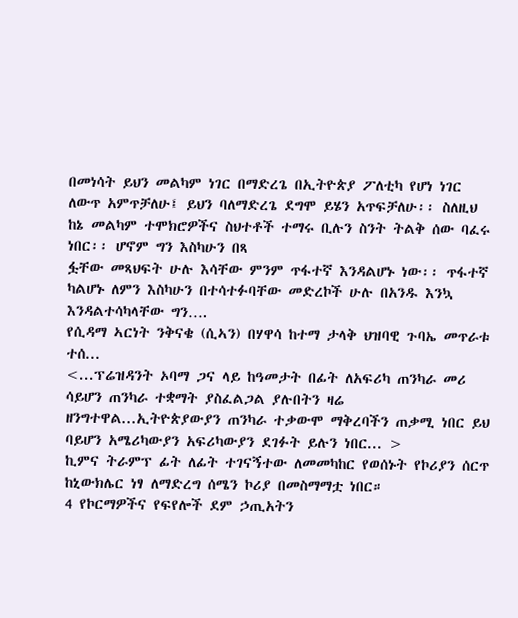በመነሳት ይህን መልካም ነገር በማድረጌ በኢትዮጵያ ፖለቲካ የሆነ ነገር ለውጥ አምጥቻለሁ፤ ይህን ባለማድረጌ ደግሞ ይሄን አጥፍቻለሁ፡፡ ስለዚህ ከኔ መልካም ተሞክሮዎችና ስህተቶች ተማሩ ቢሉን ስንት ትልቅ ሰው ባፈሩ ነበር፡፡ ሆኖም ግን እስካሁን በጻ
ፏቸው መጻህፍት ሁሉ እሳቸው ምንም ጥፋተኛ እንዳልሆኑ ነው፡፡ ጥፋተኛ ካልሆኑ ለምን እስካሁን በተሳተፉባቸው መድረኮች ሁሉ በአንዱ እንኳ እንዳልተሳካላቸው ግን….
የሲዳማ ኣርነት ንቅናቄ (ሲኣን) በሃዋሳ ከተማ ታላቅ ህዝባዊ ጉባኤ መጥራቱ ተሰ...
<...ፕሬዝዳንት ኦባማ ጋና ላይ ከዓመታት በፊት ለአፍሪካ ጠንካራ መሪ ሳይሆን ጠንካራ ተቋማት ያስፈልጋል ያሉበትን ዛሬ ዘንግተዋል...ኢትዮጵያውያን ጠንካራ ተቃውሞ ማቅረባችን ጠቃሚ ነበር ይህ ባይሆን አሜሪካውያን አፍሪካውያን ደገፉት ይሉን ነበር... >
ኪምና ትራምፕ ፊት ለፊት ተገናኝተው ለመመካከር የወሰኑት የኮሪያን ሰርጥ ከኒውክሌር ነፃ ለማድረግ ሰሜን ኮሪያ በመስማማቷ ነበር።
4 የኮርማዎችና የፍየሎች ደም ኃጢአትን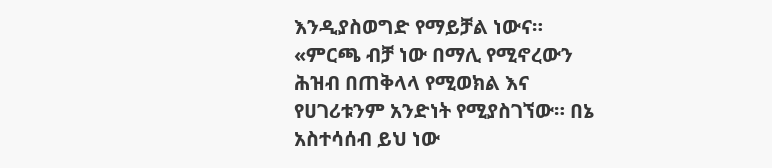እንዲያስወግድ የማይቻል ነውና።
«ምርጫ ብቻ ነው በማሊ የሚኖረውን ሕዝብ በጠቅላላ የሚወክል እና የሀገሪቱንም አንድነት የሚያስገኘው። በኔ አስተሳሰብ ይህ ነው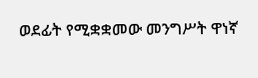ወደፊት የሚቋቋመው መንግሥት ዋነኛ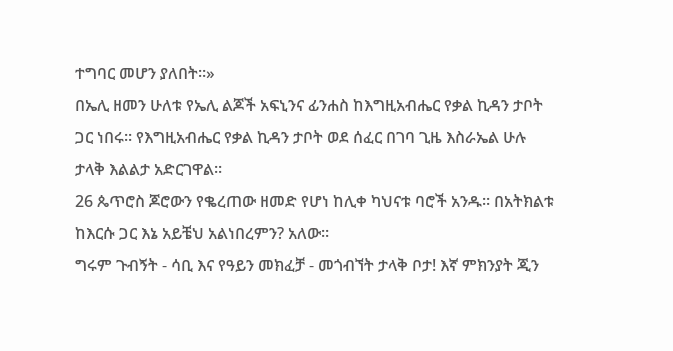ተግባር መሆን ያለበት።»
በኤሊ ዘመን ሁለቱ የኤሊ ልጆች አፍኒንና ፊንሐስ ከእግዚአብሔር የቃል ኪዳን ታቦት ጋር ነበሩ፡፡ የእግዚአብሔር የቃል ኪዳን ታቦት ወደ ሰፈር በገባ ጊዜ እስራኤል ሁሉ ታላቅ እልልታ አድርገዋል፡፡
26 ጴጥሮስ ጆሮውን የቈረጠው ዘመድ የሆነ ከሊቀ ካህናቱ ባሮች አንዱ። በአትክልቱ ከእርሱ ጋር እኔ አይቼህ አልነበረምን? አለው።
ግሩም ጉብኝት - ሳቢ እና የዓይን መክፈቻ - መጎብኘት ታላቅ ቦታ! እኛ ምክንያት ጂን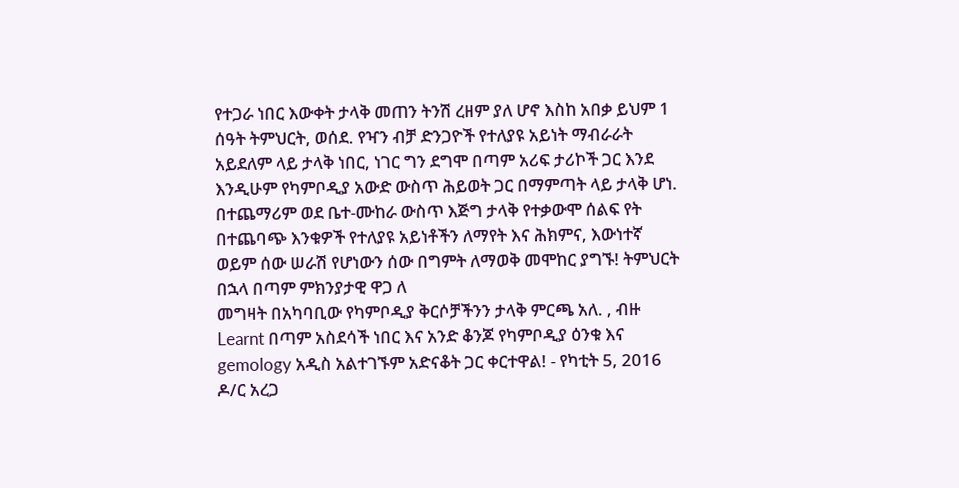የተጋራ ነበር እውቀት ታላቅ መጠን ትንሽ ረዘም ያለ ሆኖ እስከ አበቃ ይህም 1 ሰዓት ትምህርት, ወሰደ. የዣን ብቻ ድንጋዮች የተለያዩ አይነት ማብራራት አይደለም ላይ ታላቅ ነበር, ነገር ግን ደግሞ በጣም አሪፍ ታሪኮች ጋር እንደ
እንዲሁም የካምቦዲያ አውድ ውስጥ ሕይወት ጋር በማምጣት ላይ ታላቅ ሆነ. በተጨማሪም ወደ ቤተ-ሙከራ ውስጥ እጅግ ታላቅ የተቃውሞ ሰልፍ የት በተጨባጭ እንቁዎች የተለያዩ አይነቶችን ለማየት እና ሕክምና, እውነተኛ ወይም ሰው ሠራሽ የሆነውን ሰው በግምት ለማወቅ መሞከር ያግኙ! ትምህርት በኋላ በጣም ምክንያታዊ ዋጋ ለ
መግዛት በአካባቢው የካምቦዲያ ቅርሶቻችንን ታላቅ ምርጫ አለ. , ብዙ Learnt በጣም አስደሳች ነበር እና አንድ ቆንጆ የካምቦዲያ ዕንቁ እና gemology አዲስ አልተገኙም አድናቆት ጋር ቀርተዋል! - የካቲት 5, 2016
ዶ/ር አረጋ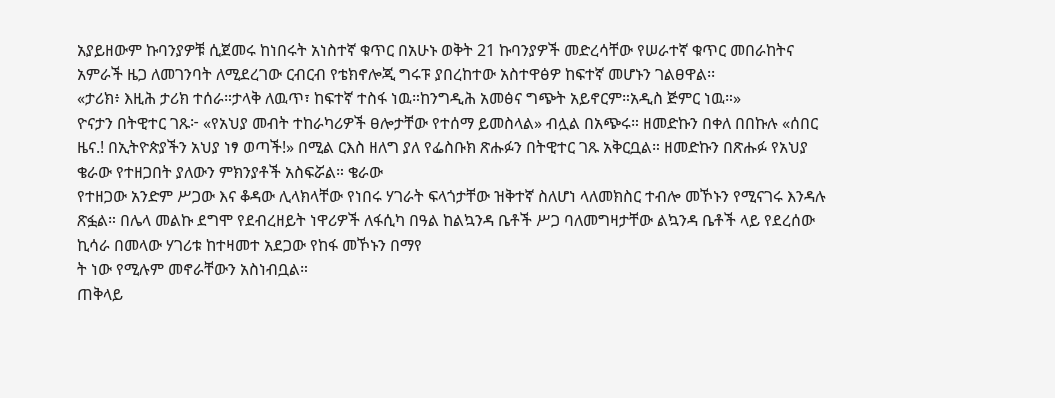አያይዘውም ኩባንያዎቹ ሲጀመሩ ከነበሩት አነስተኛ ቁጥር በአሁኑ ወቅት 21 ኩባንያዎች መድረሳቸው የሠራተኛ ቁጥር መበራከትና አምራች ዜጋ ለመገንባት ለሚደረገው ርብርብ የቴክኖሎጂ ግሩፑ ያበረከተው አስተዋፅዎ ከፍተኛ መሆኑን ገልፀዋል፡፡
«ታሪክ፥ እዚሕ ታሪክ ተሰራ።ታላቅ ለዉጥ፣ ከፍተኛ ተስፋ ነዉ።ከንግዲሕ አመፅና ግጭት አይኖርም።አዲስ ጅምር ነዉ።»
ዮናታን በትዊተር ገጹ፦ «የአህያ መብት ተከራካሪዎች ፀሎታቸው የተሰማ ይመስላል» ብሏል በአጭሩ። ዘመድኩን በቀለ በበኩሉ «ሰበር ዜና.! በኢትዮጵያችን አህያ ነፃ ወጣች!» በሚል ርእስ ዘለግ ያለ የፌስቡክ ጽሑፉን በትዊተር ገጹ አቅርቧል። ዘመድኩን በጽሑፉ የአህያ ቄራው የተዘጋበት ያለውን ምክንያቶች አስፍሯል። ቄራው
የተዘጋው አንድም ሥጋው እና ቆዳው ሊላክላቸው የነበሩ ሃገራት ፍላጎታቸው ዝቅተኛ ስለሆነ ላለመክስር ተብሎ መኾኑን የሚናገሩ እንዳሉ ጽፏል። በሌላ መልኩ ደግሞ የደብረዘይት ነዋሪዎች ለፋሲካ በዓል ከልኳንዳ ቤቶች ሥጋ ባለመግዛታቸው ልኳንዳ ቤቶች ላይ የደረሰው ኪሳራ በመላው ሃገሪቱ ከተዛመተ አደጋው የከፋ መኾኑን በማየ
ት ነው የሚሉም መኖራቸውን አስነብቧል።
ጠቅላይ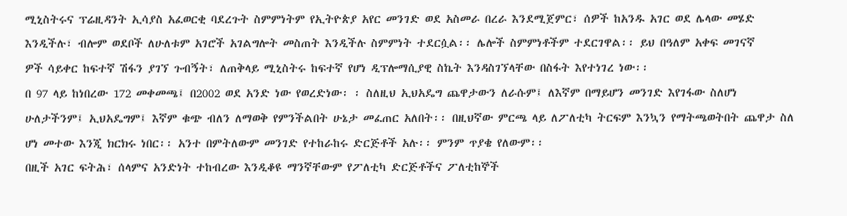ሚኒስትሩና ፕሬዚዳንት ኢሳያስ አፈወርቂ ባደረጉት ስምምነትም የኢትዮጵያ አየር መንገድ ወደ አስመራ በረራ እንደሚጀምር፣ ሰዎች ከአንዱ አገር ወደ ሌላው መሄድ እንዲችሉ፣ ብሎም ወደቦች ለሁለቱም አገሮች አገልግሎት መስጠት እንዲችሉ ስምምነት ተደርሷል፡፡ ሌሎች ስምምነቶችም ተደርገዋል፡፡ ይህ በዓለም አቀፍ መገናኛ
ዎች ሳይቀር ከፍተኛ ሽፋን ያገኘ ጉብኝት፣ ለጠቅላይ ሚኒስትሩ ከፍተኛ የሆነ ዲፕሎማሲያዊ ስኬት እንዳስገኘላቸው በስፋት እየተነገረ ነው፡፡
በ 97 ላይ ከነበረው 172 መቀመጫ፤ በ2002 ወደ አንድ ነው የወረድነው፡ ፡ ስለዚህ ኢህአዴግ ጨዋታውን ለራሱም፤ ለእኛም በማይሆን መንገድ እየገፋው ስለሆነ ሁለታችንም፤ ኢህአዴግም፤ እኛም ቁጭ ብለን ለማወቅ የምንችልበት ሁኔታ መፈጠር አለበት፡፡ በዚህኛው ምርጫ ላይ ለፖለቲካ ትርፍም እንኳን የማትጫወትበት ጨዋታ ስለ
ሆነ መተው እንጂ ክርክሩ ነበር፡፡ አንተ በምትለውም መንገድ የተከራከሩ ድርጅቶች አሉ፡፡ ምንም ጥያቄ የለውም፡፡
በዚች አገር ፍትሕ፣ ሰላምና አንድነት ተከብረው እንዲቆዩ ማንኛቸውም የፖለቲካ ድርጅቶችና ፖለቲከኞች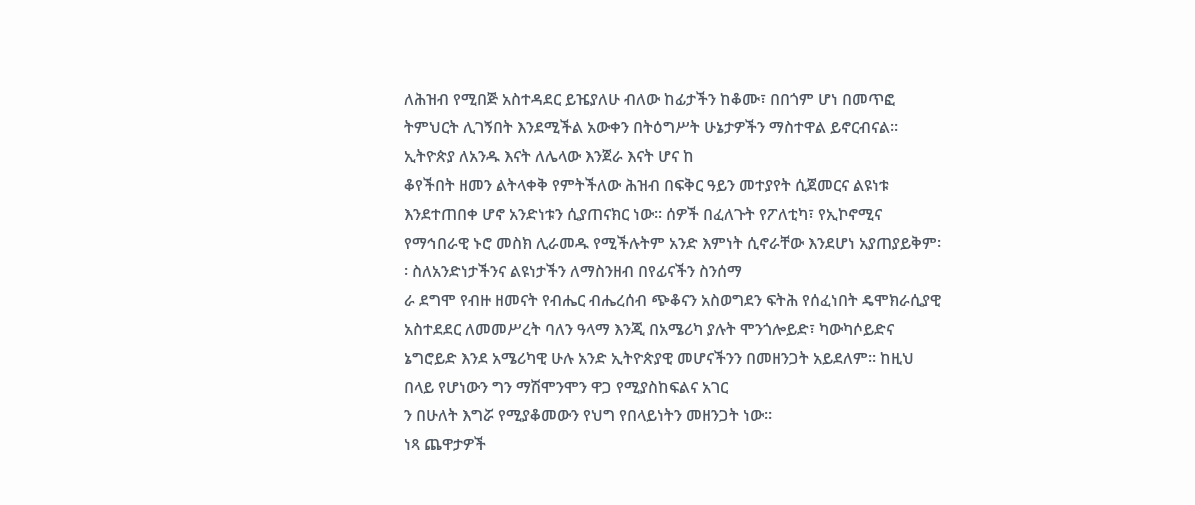ለሕዝብ የሚበጅ አስተዳደር ይዤያለሁ ብለው ከፊታችን ከቆሙ፣ በበጎም ሆነ በመጥፎ ትምህርት ሊገኝበት እንደሚችል አውቀን በትዕግሥት ሁኔታዎችን ማስተዋል ይኖርብናል፡፡ ኢትዮጵያ ለአንዱ እናት ለሌላው እንጀራ እናት ሆና ከ
ቆየችበት ዘመን ልትላቀቅ የምትችለው ሕዝብ በፍቅር ዓይን መተያየት ሲጀመርና ልዩነቱ እንደተጠበቀ ሆኖ አንድነቱን ሲያጠናክር ነው፡፡ ሰዎች በፈለጉት የፖለቲካ፣ የኢኮኖሚና የማኅበራዊ ኑሮ መስክ ሊራመዱ የሚችሉትም አንድ እምነት ሲኖራቸው እንደሆነ አያጠያይቅም፡፡ ስለአንድነታችንና ልዩነታችን ለማስንዘብ በየፊናችን ስንሰማ
ራ ደግሞ የብዙ ዘመናት የብሔር ብሔረሰብ ጭቆናን አስወግደን ፍትሕ የሰፈነበት ዴሞክራሲያዊ አስተደደር ለመመሥረት ባለን ዓላማ እንጂ በአሜሪካ ያሉት ሞንጎሎይድ፣ ካውካሶይድና ኔግሮይድ እንደ አሜሪካዊ ሁሉ አንድ ኢትዮጵያዊ መሆናችንን በመዘንጋት አይደለም፡፡ ከዚህ በላይ የሆነውን ግን ማሽሞንሞን ዋጋ የሚያስከፍልና አገር
ን በሁለት እግሯ የሚያቆመውን የህግ የበላይነትን መዘንጋት ነው።
ነጻ ጨዋታዎች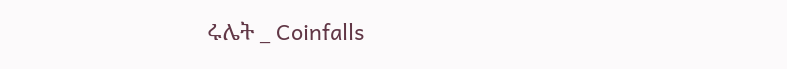ሩሌት _ Coinfalls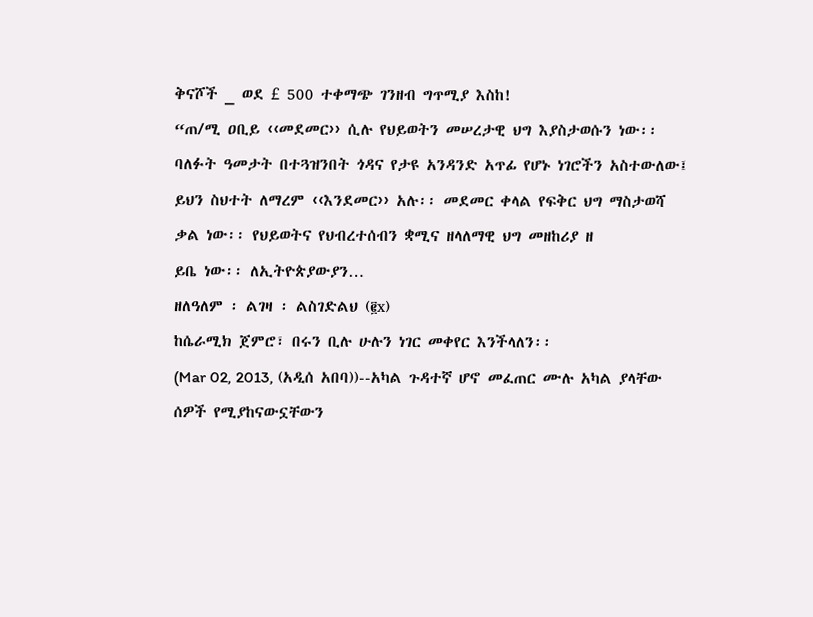ቅናሾች _ ወደ £ 500 ተቀማጭ ገንዘብ ግጥሚያ እስከ!
“ጠ/ሚ ዐቢይ ‹‹መደመር›› ሲሉ የህይወትን መሠረታዊ ህግ እያስታወሱን ነው፡፡ ባለፉት ዓመታት በተጓዝንበት ጎዳና የታዩ አንዳንድ አጥፊ የሆኑ ነገሮችን አስተውለው፤ ይህን ስህተት ለማረም ‹‹እንደመር›› አሉ፡፡ መደመር ቀላል የፍቅር ህግ ማስታወሻ ቃል ነው፡፡ የህይወትና የህብረተሰብን ቋሚና ዘላለማዊ ህግ መዘከሪያ ዘ
ይቤ ነው፡፡ ለኢትዮጵያውያን…
ዘለዓለም ፡ ልገዛ ፡ ልስገድልህ (፪x)
ከሴራሚክ ጀምሮ፣ በሩን ቢሉ ሁሉን ነገር መቀየር እንችላለን፡፡
(Mar 02, 2013, (አዲሰ አበባ))--አካል ጉዳተኛ ሆኖ መፈጠር ሙሉ አካል ያላቸው ሰዎች የሚያከናውኗቸውን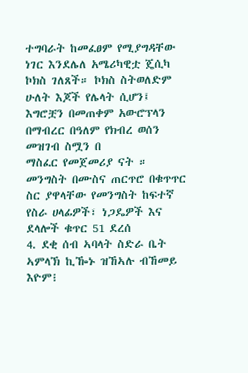ተግባራት ከመፈፀም የሚያግዳቸው ነገር እንደሌለ አሜሪካዊቷ ጄሲካ ኮክስ ገለጸች። ኮክስ ስትወለድም ሁለት እጆች የሌላት ሲሆን፤ እግሮቿን በመጠቀም አውሮፕላን በማብረር በዓለም የክብረ ወሰን መዝገብ ስሟን በ
ማስፈር የመጀመሪያ ናት ።
መንግስት በሙስና ጠርጥሮ በቁጥጥር ስር ያዋላቸው የመንግስት ከፍተኛ የስራ ሀላፊዎች፣ ነጋዴዎች እና ደላሎች ቁጥር 51 ደረሰ
4. ደቂ ሰብ ኣባላት ስድራ ቤት ኣምላኽ ኪዀኑ ዝኸኣሉ ብኸመይ እዮም፧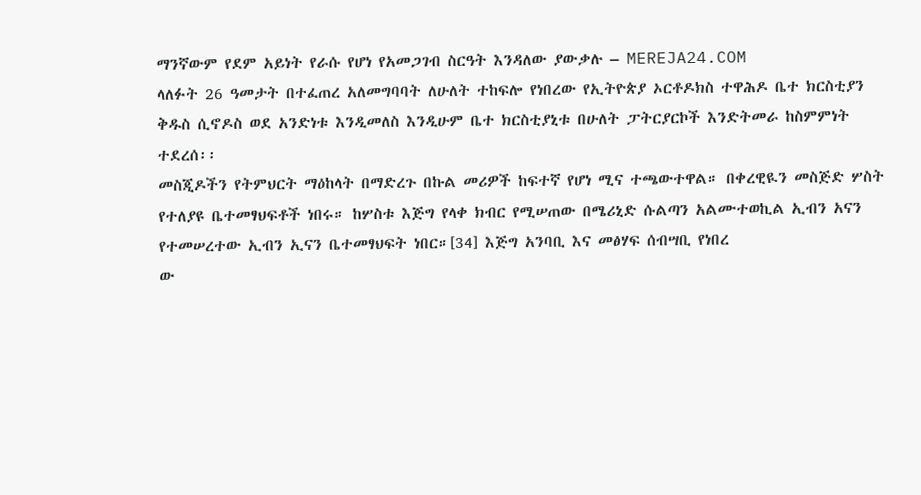ማንኛውም የደም አይነት የራሱ የሆነ የአመጋገብ ስርዓት እንዳለው ያውቃሉ – MEREJA24.COM
ላለፉት 26 ዓመታት በተፈጠረ አለመግባባት ለሁለት ተከፍሎ የነበረው የኢትዮጵያ ኦርቶዶክስ ተዋሕዶ ቤተ ክርስቲያን ቅዱስ ሲኖዶስ ወደ አንድነቱ እንዲመለስ እንዲሁም ቤተ ክርስቲያኒቱ በሁለት ፓትርያርኮች እንድትመራ ከስምምነት ተደረሰ፡፡
መስጂዶችን የትምህርት ማዕከላት በማድረጉ በኩል መሪዎች ከፍተኛ የሆነ ሚና ተጫውተዋል። በቀረዊዪን መስጅድ ሦስት የተለያዩ ቤተመፃህፍቶች ነበሩ። ከሦስቱ እጅግ የላቀ ክብር የሚሠጠው በሜሪኒድ ሱልጣን አልሙተወኪል ኢብን አናን የተመሠረተው ኢብን ኢናን ቤተመፃህፍት ነበር።[34] እጅግ አንባቢ እና መፅሃፍ ሰብሣቢ የነበረ
ው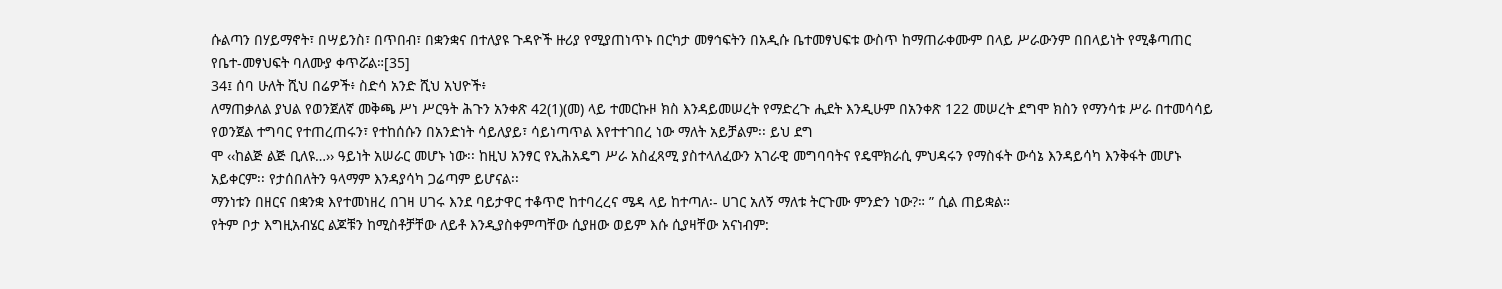ሱልጣን በሃይማኖት፣ በሣይንስ፣ በጥበብ፣ በቋንቋና በተለያዩ ጉዳዮች ዙሪያ የሚያጠነጥኑ በርካታ መፃኅፍትን በአዲሱ ቤተመፃህፍቱ ውስጥ ከማጠራቀሙም በላይ ሥራውንም በበላይነት የሚቆጣጠር የቤተ-መፃህፍት ባለሙያ ቀጥሯል።[35]
34፤ ሰባ ሁለት ሺህ በሬዎች፥ ስድሳ አንድ ሺህ አህዮች፥
ለማጠቃለል ያህል የወንጀለኛ መቅጫ ሥነ ሥርዓት ሕጉን አንቀጽ 42(1)(መ) ላይ ተመርኩዞ ክስ እንዳይመሠረት የማድረጉ ሒደት እንዲሁም በአንቀጽ 122 መሠረት ደግሞ ክስን የማንሳቱ ሥራ በተመሳሳይ የወንጀል ተግባር የተጠረጠሩን፣ የተከሰሱን በአንድነት ሳይለያይ፣ ሳይነጣጥል እየተተገበረ ነው ማለት አይቻልም፡፡ ይህ ደግ
ሞ ‹‹ከልጅ ልጅ ቢለዩ…›› ዓይነት አሠራር መሆኑ ነው፡፡ ከዚህ አንፃር የኢሕአዴግ ሥራ አስፈጻሚ ያስተላለፈውን አገራዊ መግባባትና የዴሞክራሲ ምህዳሩን የማስፋት ውሳኔ እንዳይሳካ እንቅፋት መሆኑ አይቀርም፡፡ የታሰበለትን ዓላማም እንዳያሳካ ጋሬጣም ይሆናል፡፡
ማንነቱን በዘርና በቋንቋ እየተመነዘረ በገዛ ሀገሩ እንደ ባይታዋር ተቆጥሮ ከተባረረና ሜዳ ላይ ከተጣለ፡- ሀገር አለኝ ማለቱ ትርጉሙ ምንድን ነው?። ” ሲል ጠይቋል።
የትም ቦታ እግዚአብሄር ልጆቹን ከሚስቶቻቸው ለይቶ እንዲያስቀምጣቸው ሲያዘው ወይም እሱ ሲያዛቸው አናነብም: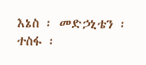እኔስ ፡ መድኃኒቴን ፡ ተስፋ ፡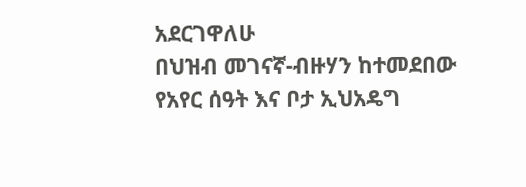አደርገዋለሁ
በህዝብ መገናኛ-ብዙሃን ከተመደበው የአየር ሰዓት እና ቦታ ኢህአዴግ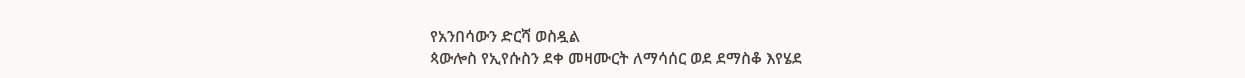የአንበሳውን ድርሻ ወስዷል
ጳውሎስ የኢየሱስን ደቀ መዛሙርት ለማሳሰር ወደ ደማስቆ እየሄደ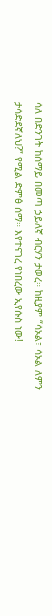ሳለ በድንገት ከሰማይ በመጣ ኃይለኛ ብርሃን ታወረ። ከዚያም “ሳኦል፣ ሳኦል ለምን ታሳድደኛለህ?” የሚል ድምፅ ሰማ። እየተናገረ የነበረው ኢየሱስ ነው!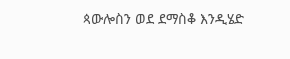ጳውሎስን ወደ ደማስቆ እንዲሄድ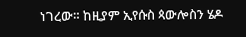ነገረው። ከዚያም ኢየሱስ ጳውሎስን ሄዶ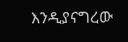እንዲያናግረው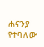ሐናንያ የተባለው